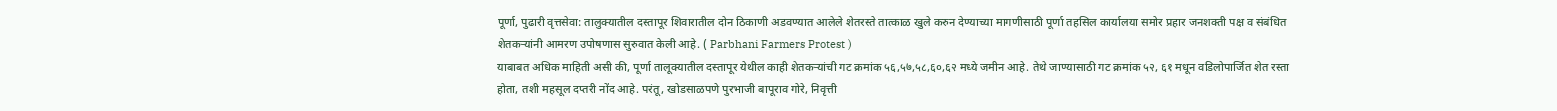पूर्णा, पुढारी वृत्तसेवा: तालुक्यातील दस्तापूर शिवारातील दोन ठिकाणी अडवण्यात आलेले शेतरस्ते तात्काळ खुले करुन देण्याच्या मागणीसाठी पूर्णा तहसिल कार्यालया समोर प्रहार जनशक्ती पक्ष व संबंधित शेतकऱ्यांनी आमरण उपोषणास सुरुवात केली आहे. ( Parbhani Farmers Protest )
याबाबत अधिक माहिती असी की, पूर्णा तालूक्यातील दस्तापूर येथील काही शेतकऱ्यांची गट क्रमांक ५६,५७,५८,६०,६२ मध्ये जमीन आहे. तेथे जाण्यासाठी गट क्रमांक ५२, ६१ मधून वडिलोपार्जित शेत रस्ता होता, तशी महसूल दप्तरी नोंद आहे. परंतू, खोडसाळपणे पुरभाजी बापूराव गोरे, निवृत्ती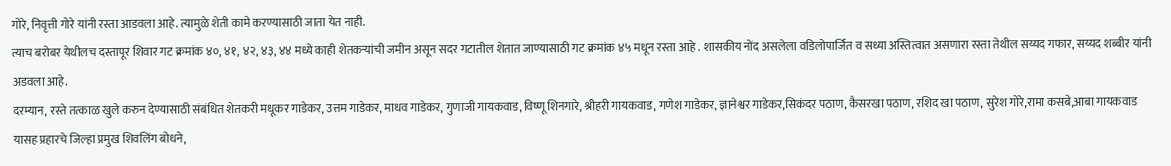गोरे, निवृत्ती गोरे यांनी रस्ता आडवला आहे. त्यामुळे शेती कामे करण्यासाठी जाता येत नाही.
त्याच बरोबर येथीलच दस्तापूर शिवार गट क्रमांक ४०, ४१, ४२, ४३, ४४ मध्ये काही शेतकऱ्यांची जमीन असून सदर गटातील शेतात जाण्यासाठी गट क्रमांक ४५ मधून रस्ता आहे . शासकीय नोंद असलेला वडिलोपार्जित व सध्या अस्तित्वात असणारा रस्ता तेथील सय्यद गफार, सय्यद शब्बीर यांनी अडवला आहे.
दरम्यान, रस्ते तत्काळ खुले करुन देण्यासाठी संबंधित शेतकरी मधूकर गाडेकर, उत्तम गाडेकर, माधव गाडेकर, गुणाजी गायकवाड, विष्णू शिनगारे, श्रीहरी गायकवाड, गणेश गाडेकर, ज्ञानेश्वर गाडेकर,सिकंदर पठाण, कैसरखा पठाण, रशिद खा पठाण, सुरेश गोरे,रामा कसबे,आबा गायकवाड यासह प्रहारचे जिल्हा प्रमुख शिवलिंग बोधने,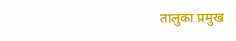तालुका प्रमुख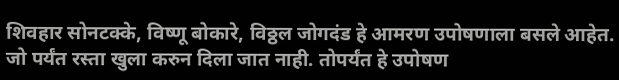शिवहार सोनटक्के, विष्णू बोकारे, विठ्ठल जोगदंड हे आमरण उपोषणाला बसले आहेत. जो पर्यंत रस्ता खुला करुन दिला जात नाही. तोपर्यंत हे उपोषण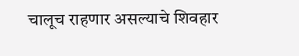चालूच राहणार असल्याचे शिवहार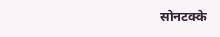सोनटक्के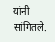यांनी सांगितले.